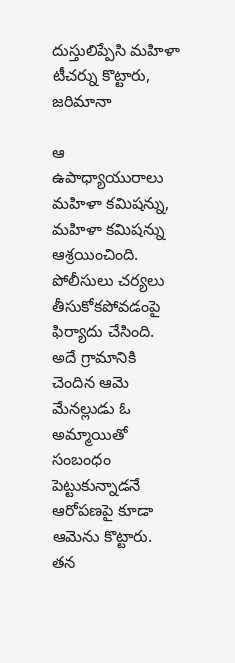దుస్తులిప్పేసి మహిళా టీచర్ను కొట్టారు, జరిమానా

ఆ ఉపాధ్యాయురాలు మహిళా కమిషన్ను, మహిళా కమిషన్ను ఆశ్రయించింది. పోలీసులు చర్యలు తీసుకోకపోవడంపై ఫిర్యాదు చేసింది. అదే గ్రామానికి చెందిన ఆమె మేనల్లుడు ఓ అమ్మాయితో సంబంధం పెట్టుకున్నాడనే ఆరోపణపై కూడా ఆమెను కొట్టారు.
తన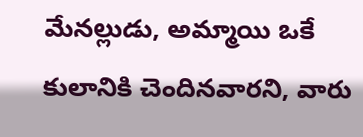మేనల్లుడు, అమ్మాయి ఒకే కులానికి చెందినవారని, వారు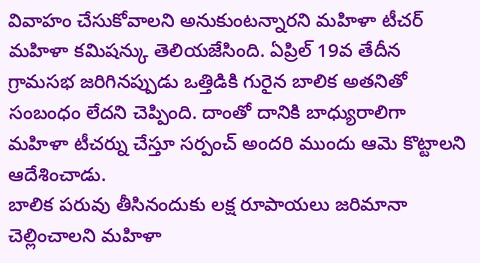వివాహం చేసుకోవాలని అనుకుంటన్నారని మహిళా టీచర్ మహిళా కమిషన్కు తెలియజేసింది. ఏప్రిల్ 19వ తేదీన గ్రామసభ జరిగినప్పుడు ఒత్తిడికి గురైన బాలిక అతనితో సంబంధం లేదని చెప్పింది. దాంతో దానికి బాధ్యురాలిగా మహిళా టీచర్ను చేస్తూ సర్పంచ్ అందరి ముందు ఆమె కొట్టాలని ఆదేశించాడు.
బాలిక పరువు తీసినందుకు లక్ష రూపాయలు జరిమానా చెల్లించాలని మహిళా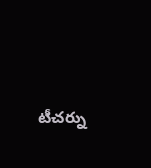టీచర్ను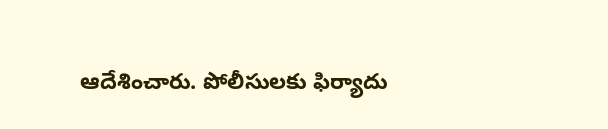ఆదేశించారు. పోలీసులకు ఫిర్యాదు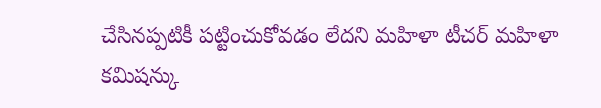చేసినప్పటికీ పట్టించుకోవడం లేదని మహిళా టీచర్ మహిళా కమిషన్కు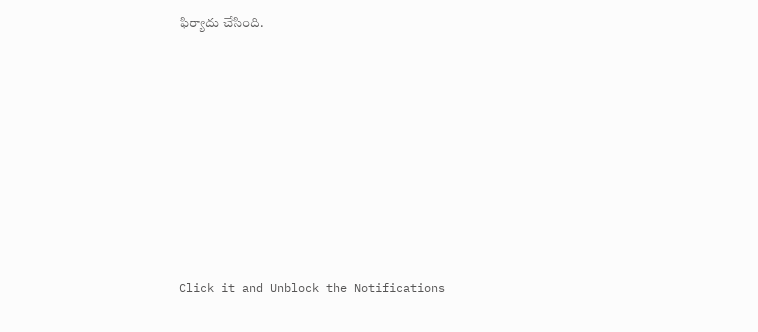ఫిర్యాదు చేసింది.












Click it and Unblock the Notifications